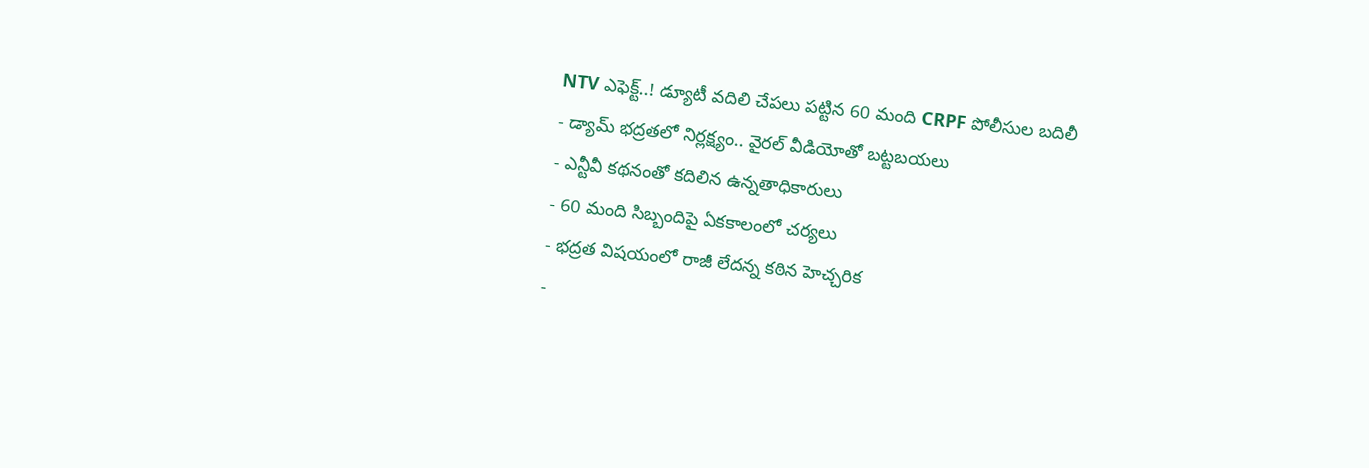NTV ఎఫెక్ట్..! డ్యూటీ వదిలి చేపలు పట్టిన 60 మంది CRPF పోలీసుల బదిలీ
- డ్యామ్ భద్రతలో నిర్లక్ష్యం.. వైరల్ వీడియోతో బట్టబయలు
- ఎన్టీవీ కథనంతో కదిలిన ఉన్నతాధికారులు
- 60 మంది సిబ్బందిపై ఏకకాలంలో చర్యలు
- భద్రత విషయంలో రాజీ లేదన్న కఠిన హెచ్చరిక
-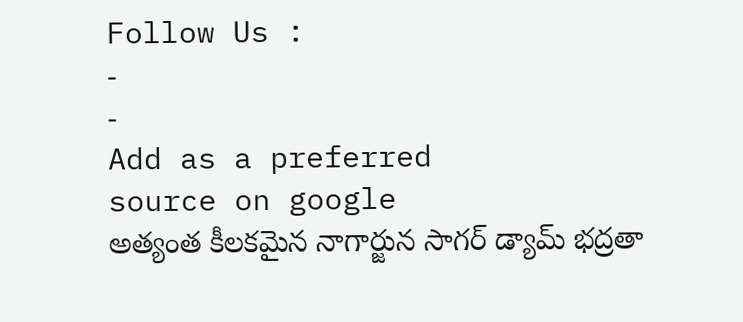Follow Us :
-
-
Add as a preferred
source on google
అత్యంత కీలకమైన నాగార్జున సాగర్ డ్యామ్ భద్రతా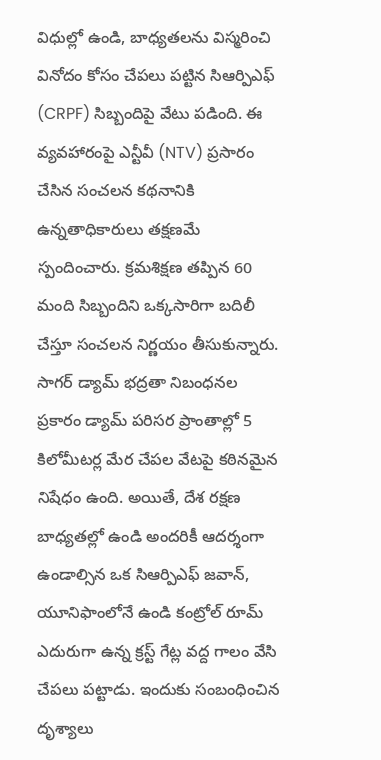విధుల్లో ఉండి, బాధ్యతలను విస్మరించి వినోదం కోసం చేపలు పట్టిన సిఆర్పిఎఫ్ (CRPF) సిబ్బందిపై వేటు పడింది. ఈ వ్యవహారంపై ఎన్టీవీ (NTV) ప్రసారం చేసిన సంచలన కథనానికి ఉన్నతాధికారులు తక్షణమే స్పందించారు. క్రమశిక్షణ తప్పిన 60 మంది సిబ్బందిని ఒక్కసారిగా బదిలీ చేస్తూ సంచలన నిర్ణయం తీసుకున్నారు.
సాగర్ డ్యామ్ భద్రతా నిబంధనల ప్రకారం డ్యామ్ పరిసర ప్రాంతాల్లో 5 కిలోమీటర్ల మేర చేపల వేటపై కఠినమైన నిషేధం ఉంది. అయితే, దేశ రక్షణ బాధ్యతల్లో ఉండి అందరికీ ఆదర్శంగా ఉండాల్సిన ఒక సిఆర్పిఎఫ్ జవాన్, యూనిఫాంలోనే ఉండి కంట్రోల్ రూమ్ ఎదురుగా ఉన్న క్రస్ట్ గేట్ల వద్ద గాలం వేసి చేపలు పట్టాడు. ఇందుకు సంబంధించిన దృశ్యాలు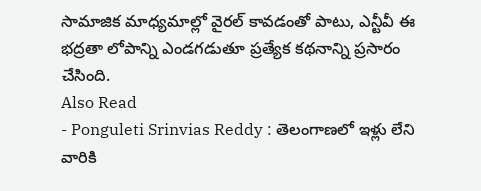సామాజిక మాధ్యమాల్లో వైరల్ కావడంతో పాటు, ఎన్టీవీ ఈ భద్రతా లోపాన్ని ఎండగడుతూ ప్రత్యేక కథనాన్ని ప్రసారం చేసింది.
Also Read
- Ponguleti Srinvias Reddy : తెలంగాణలో ఇళ్లు లేని వారికి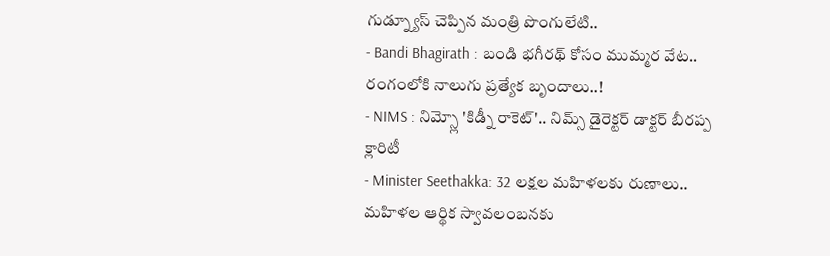గుడ్న్యూస్ చెప్పిన మంత్రి పొంగులేటి..
- Bandi Bhagirath : బండి భగీరథ్ కోసం ముమ్మర వేట.. రంగంలోకి నాలుగు ప్రత్యేక బృందాలు..!
- NIMS : నిమ్స్లో 'కిడ్నీ రాకెట్'.. నిమ్స్ డైరెక్టర్ డాక్టర్ బీరప్ప క్లారిటీ
- Minister Seethakka: 32 లక్షల మహిళలకు రుణాలు.. మహిళల ఆర్థిక స్వావలంబనకు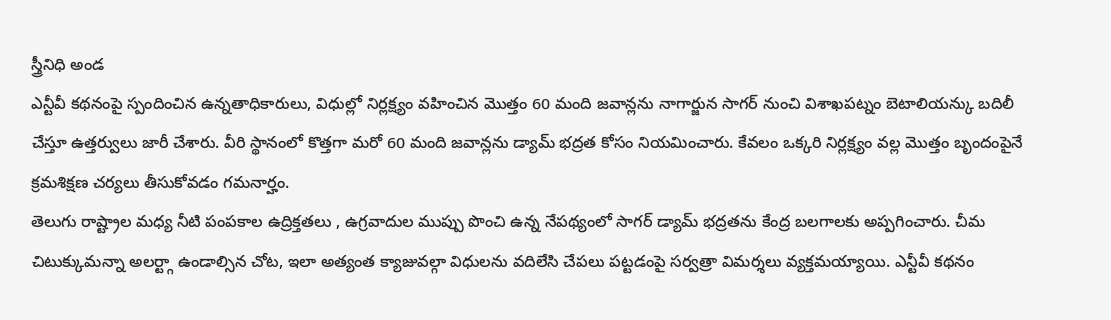స్త్రీనిధి అండ
ఎన్టీవీ కథనంపై స్పందించిన ఉన్నతాధికారులు, విధుల్లో నిర్లక్ష్యం వహించిన మొత్తం 60 మంది జవాన్లను నాగార్జున సాగర్ నుంచి విశాఖపట్నం బెటాలియన్కు బదిలీ చేస్తూ ఉత్తర్వులు జారీ చేశారు. వీరి స్థానంలో కొత్తగా మరో 60 మంది జవాన్లను డ్యామ్ భద్రత కోసం నియమించారు. కేవలం ఒక్కరి నిర్లక్ష్యం వల్ల మొత్తం బృందంపైనే క్రమశిక్షణ చర్యలు తీసుకోవడం గమనార్హం.
తెలుగు రాష్ట్రాల మధ్య నీటి పంపకాల ఉద్రిక్తతలు , ఉగ్రవాదుల ముప్పు పొంచి ఉన్న నేపథ్యంలో సాగర్ డ్యామ్ భద్రతను కేంద్ర బలగాలకు అప్పగించారు. చీమ చిటుక్కుమన్నా అలర్ట్గా ఉండాల్సిన చోట, ఇలా అత్యంత క్యాజువల్గా విధులను వదిలేసి చేపలు పట్టడంపై సర్వత్రా విమర్శలు వ్యక్తమయ్యాయి. ఎన్టీవీ కథనం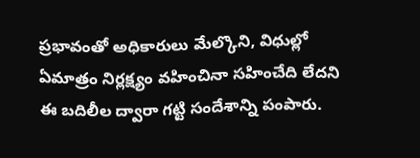ప్రభావంతో అధికారులు మేల్కొని, విధుల్లో ఏమాత్రం నిర్లక్ష్యం వహించినా సహించేది లేదని ఈ బదిలీల ద్వారా గట్టి సందేశాన్ని పంపారు.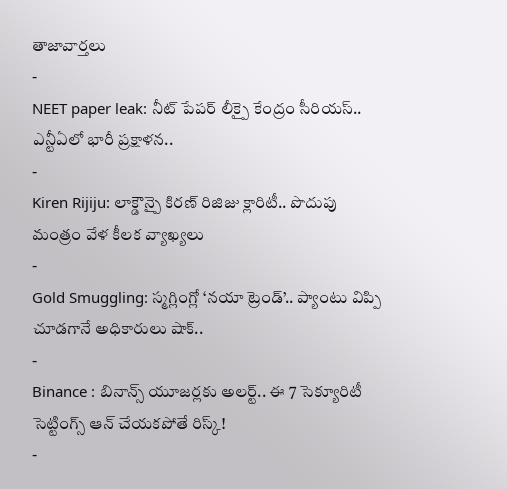తాజావార్తలు
-
NEET paper leak: నీట్ పేపర్ లీక్పై కేంద్రం సీరియస్.. ఎన్టీఏలో భారీ ప్రక్షాళన..
-
Kiren Rijiju: లాక్డౌన్పై కిరణ్ రిజిజు క్లారిటీ.. పొదుపు మంత్రం వేళ కీలక వ్యాఖ్యలు
-
Gold Smuggling: స్మగ్లింగ్లో ‘నయా ట్రెండ్’.. ప్యాంటు విప్పి చూడగానే అధికారులు షాక్..
-
Binance : బినాన్స్ యూజర్లకు అలర్ట్.. ఈ 7 సెక్యూరిటీ సెట్టింగ్స్ ఆన్ చేయకపోతే రిస్క్!
-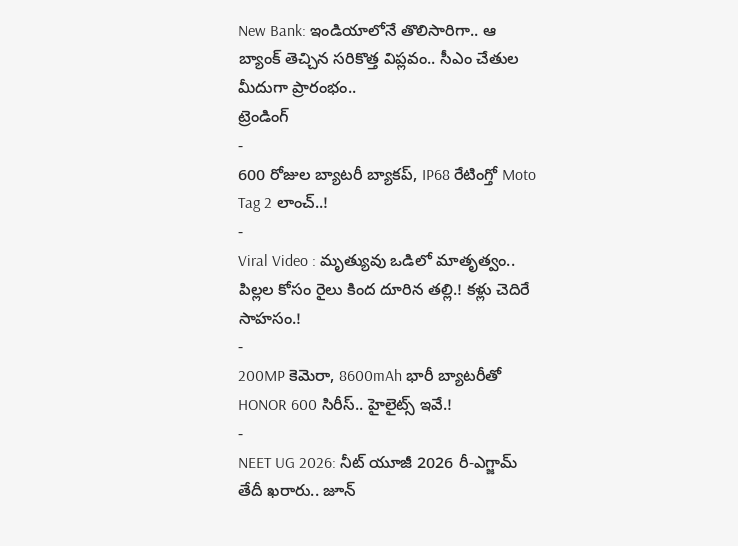New Bank: ఇండియాలోనే తొలిసారిగా.. ఆ బ్యాంక్ తెచ్చిన సరికొత్త విప్లవం.. సీఎం చేతుల మీదుగా ప్రారంభం..
ట్రెండింగ్
-
600 రోజుల బ్యాటరీ బ్యాకప్, IP68 రేటింగ్తో Moto Tag 2 లాంచ్..!
-
Viral Video : మృత్యువు ఒడిలో మాతృత్వం.. పిల్లల కోసం రైలు కింద దూరిన తల్లి.! కళ్లు చెదిరే సాహసం.!
-
200MP కెమెరా, 8600mAh భారీ బ్యాటరీతో HONOR 600 సిరీస్.. హైలైట్స్ ఇవే.!
-
NEET UG 2026: నీట్ యూజీ 2026 రీ-ఎగ్జామ్ తేదీ ఖరారు.. జూన్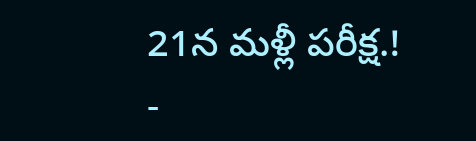21న మళ్లీ పరీక్ష.!
-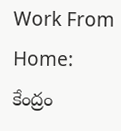Work From Home: కేంద్రం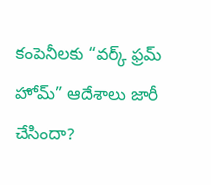కంపెనీలకు “వర్క్ ఫ్రమ్ హోమ్” ఆదేశాలు జారీ చేసిందా?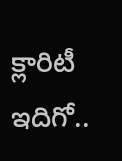క్లారిటీ ఇదిగో..